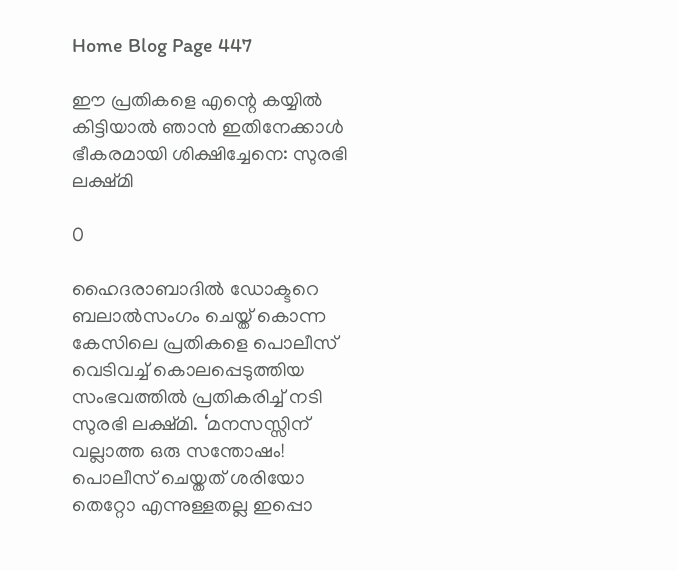Home Blog Page 447

ഈ പ്രതികളെ എന്റെ കയ്യില്‍ കിട്ടിയാല്‍ ഞാന്‍ ഇതിനേക്കാള്‍ ഭീകരമായി ശിക്ഷിച്ചേനെ: സുരഭി ലക്ഷ്മി

0

ഹൈദരാബാദില്‍ ഡോക്ടറെ ബലാല്‍സംഗം ചെയ്ത് കൊന്ന കേസിലെ പ്രതികളെ പൊലീസ് വെടിവച്ച് കൊലപ്പെടുത്തിയ സംഭവത്തില്‍ പ്രതികരിച്ച് നടി സുരഭി ലക്ഷ്മി. ‘മനസസ്സിന് വല്ലാത്ത ഒരു സന്തോഷം! പൊലീസ് ചെയ്തത് ശരിയോ തെറ്റോ എന്നുള്ളതല്ല ഇപ്പൊ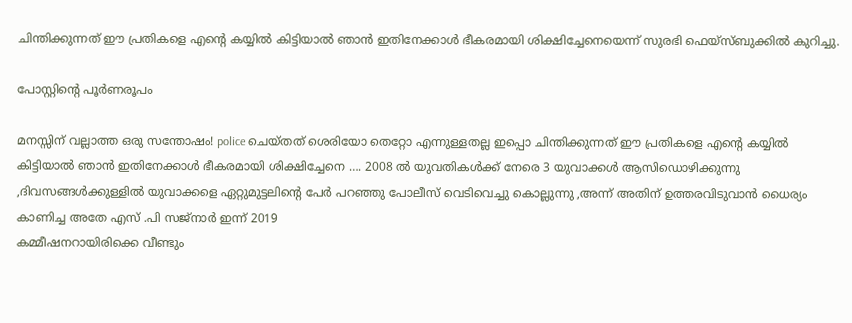ചിന്തിക്കുന്നത് ഈ പ്രതികളെ എന്റെ കയ്യില്‍ കിട്ടിയാല്‍ ഞാന്‍ ഇതിനേക്കാള്‍ ഭീകരമായി ശിക്ഷിച്ചേനെയെന്ന് സുരഭി ഫെയ്സ്ബുക്കില്‍ കുറിച്ചു.

പോസ്റ്റിന്റെ പൂര്‍ണരൂപം

മനസ്സിന് വല്ലാത്ത ഒരു സന്തോഷം! police ചെയ്തത് ശെരിയോ തെറ്റോ എന്നുള്ളതല്ല ഇപ്പൊ ചിന്തിക്കുന്നത് ഈ പ്രതികളെ എന്റെ കയ്യില്‍ കിട്ടിയാല്‍ ഞാന്‍ ഇതിനേക്കാള്‍ ഭീകരമായി ശിക്ഷിച്ചേനെ …. 2008 ല്‍ യുവതികള്‍ക്ക് നേരെ 3 യുവാക്കള്‍ ആസിഡൊഴിക്കുന്നു ,ദിവസങ്ങള്‍ക്കുള്ളില്‍ യുവാക്കളെ ഏറ്റുമുട്ടലിന്റെ പേര്‍ പറഞ്ഞു പോലീസ് വെടിവെച്ചു കൊല്ലുന്നു ,അന്ന് അതിന് ഉത്തരവിടുവാന്‍ ധൈര്യം കാണിച്ച അതേ എസ് .പി സജ്‌നാര്‍ ഇന്ന് 2019
കമ്മീഷനറായിരിക്കെ വീണ്ടും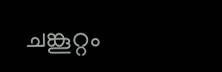ചങ്കൂറ്റം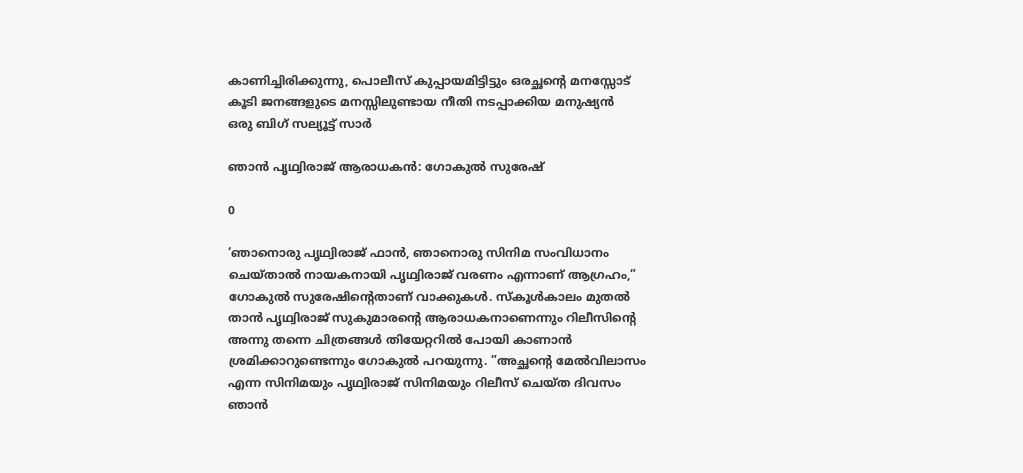കാണിച്ചിരിക്കുന്നു, പൊലീസ് കുപ്പായമിട്ടിട്ടും ഒരച്ഛന്റെ മനസ്സോട് കൂടി ജനങ്ങളുടെ മനസ്സിലുണ്ടായ നീതി നടപ്പാക്കിയ മനുഷ്യന്‍
ഒരു ബിഗ് സല്യൂട്ട് സാര്‍

ഞാന്‍ പൃഥ്വിരാജ് ആരാധകന്‍: ഗോകുല്‍ സുരേഷ്

0

‘ഞാനൊരു പൃഥ്വിരാജ് ഫാന്‍, ഞാനൊരു സിനിമ സംവിധാനം ചെയ്താല്‍ നായകനായി പൃഥ്വിരാജ് വരണം എന്നാണ് ആഗ്രഹം,” ഗോകുല്‍ സുരേഷിന്റെതാണ് വാക്കുകള്‍. സ്‌കൂള്‍കാലം മുതല്‍ താന്‍ പൃഥ്വിരാജ് സുകുമാരന്റെ ആരാധകനാണെന്നും റിലീസിന്റെ അന്നു തന്നെ ചിത്രങ്ങള്‍ തിയേറ്ററില്‍ പോയി കാണാന്‍ ശ്രമിക്കാറുണ്ടെന്നും ഗോകുല്‍ പറയുന്നു. ”അച്ഛന്റെ മേല്‍വിലാസം എന്ന സിനിമയും പൃഥ്വിരാജ് സിനിമയും റിലീസ് ചെയ്ത ദിവസം ഞാന്‍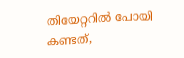തിയേറ്ററില്‍ പോയി കണ്ടത്,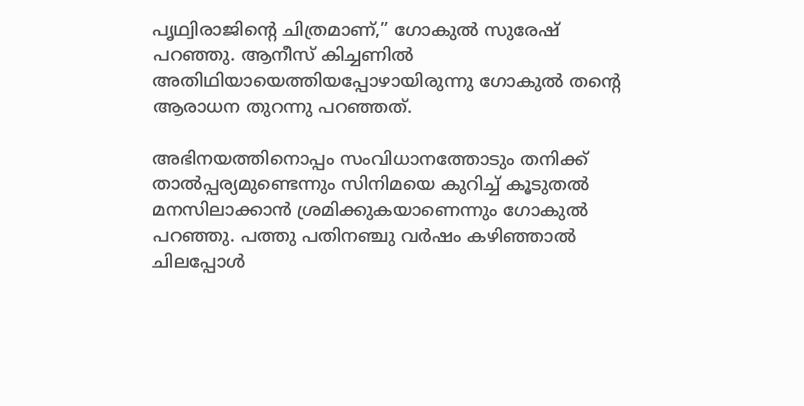പൃഥ്വിരാജിന്റെ ചിത്രമാണ്,” ഗോകുല്‍ സുരേഷ് പറഞ്ഞു. ആനീസ് കിച്ചണില്‍ അതിഥിയായെത്തിയപ്പോഴായിരുന്നു ഗോകുല്‍ തന്റെ ആരാധന തുറന്നു പറഞ്ഞത്.

അഭിനയത്തിനൊപ്പം സംവിധാനത്തോടും തനിക്ക് താല്‍പ്പര്യമുണ്ടെന്നും സിനിമയെ കുറിച്ച് കൂടുതല്‍ മനസിലാക്കാന്‍ ശ്രമിക്കുകയാണെന്നും ഗോകുല്‍ പറഞ്ഞു. പത്തു പതിനഞ്ചു വര്‍ഷം കഴിഞ്ഞാല്‍ ചിലപ്പോള്‍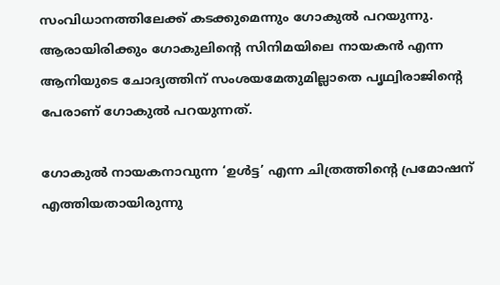സംവിധാനത്തിലേക്ക് കടക്കുമെന്നും ഗോകുല്‍ പറയുന്നു. ആരായിരിക്കും ഗോകുലിന്റെ സിനിമയിലെ നായകന്‍ എന്ന ആനിയുടെ ചോദ്യത്തിന് സംശയമേതുമില്ലാതെ പൃഥ്വിരാജിന്റെ പേരാണ് ഗോകുല്‍ പറയുന്നത്.

ഗോകുല്‍ നായകനാവുന്ന ‘ഉള്‍ട്ട’ എന്ന ചിത്രത്തിന്റെ പ്രമോഷന് എത്തിയതായിരുന്നു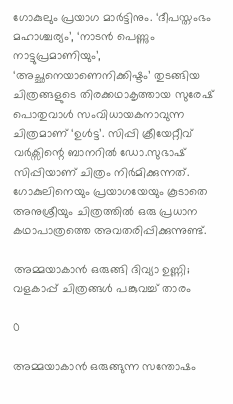ഗോകുലും പ്രയാഗ മാര്‍ട്ടിനും. ‘ദീപസ്തംഭം മഹാശ്ചര്യം’, ‘നാടന്‍ പെണ്ണും നാട്ടുപ്രമാണിയും’, ‘അച്ഛനെയാണെനിക്കിഷ്ടം’ തുടങ്ങിയ ചിത്രങ്ങളുടെ തിരക്കഥാകൃത്തായ സുരേഷ് പൊതുവാള്‍ സംവിധായകനാവുന്ന ചിത്രമാണ് ‘ഉള്‍ട്ട’. സിപ്പി ക്രീയേറ്റീവ് വര്‍ക്സിന്റെ ബാനറില്‍ ഡോ.സുഭാഷ് സിപ്പിയാണ് ചിത്രം നിര്‍മിക്കുന്നത്. ഗോകുലിനെയും പ്രയാഗയേയും കൂടാതെ അനുശ്രീയും ചിത്രത്തില്‍ ഒരു പ്രധാന കഥാപാത്രത്തെ അവതരിപ്പിക്കുന്നുണ്ട്.

അമ്മയാകാന്‍ ഒരുങ്ങി ദിവ്യാ ഉണ്ണി; വളകാപ്പ് ചിത്രങ്ങള്‍ പങ്കുവച്ച് താരം

0

അമ്മയാകാന്‍ ഒരുങ്ങുന്ന സന്തോഷം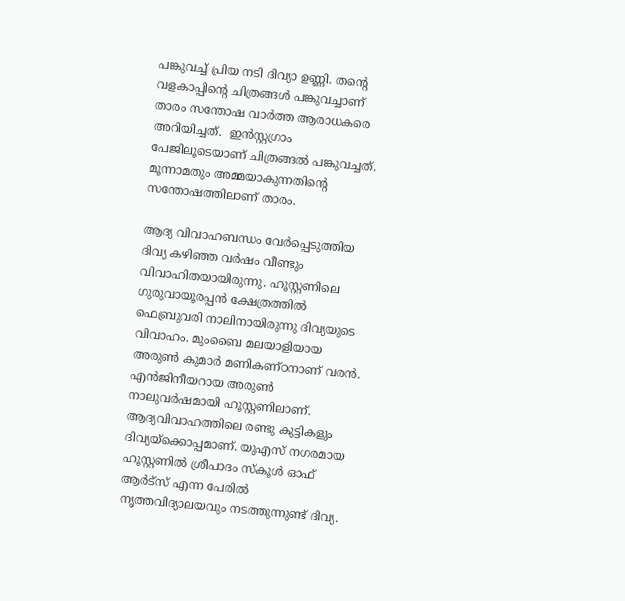പങ്കുവച്ച് പ്രിയ നടി ദിവ്യാ ഉണ്ണി. തന്റെ വളകാപ്പിന്റെ ചിത്രങ്ങള്‍ പങ്കുവച്ചാണ് താരം സന്തോഷ വാര്‍ത്ത ആരാധകരെ അറിയിച്ചത്.  ഇന്‍സ്റ്റഗ്രാം പേജിലൂടെയാണ് ചിത്രങ്ങല്‍ പങ്കുവച്ചത്. മൂന്നാമതും അമ്മയാകുന്നതിന്റെ സന്തോഷത്തിലാണ് താരം.

ആദ്യ വിവാഹബന്ധം വേര്‍പ്പെടുത്തിയ ദിവ്യ കഴിഞ്ഞ വര്‍ഷം വീണ്ടും വിവാഹിതയായിരുന്നു. ഹൂസ്റ്റണിലെ ഗുരുവായൂരപ്പന്‍ ക്ഷേത്രത്തില്‍ ഫെബ്രുവരി നാലിനായിരുന്നു ദിവ്യയുടെ വിവാഹം. മുംബൈ മലയാളിയായ അരുണ്‍ കുമാര്‍ മണികണ്ഠനാണ് വരന്‍. എന്‍ജിനീയറായ അരുണ്‍ നാലുവര്‍ഷമായി ഹൂസ്റ്റണിലാണ്. ആദ്യവിവാഹത്തിലെ രണ്ടു കുട്ടികളും ദിവ്യയ്ക്കൊപ്പമാണ്. യുഎസ് നഗരമായ ഹൂസ്റ്റണില്‍ ശ്രീപാദം സ്‌കൂള്‍ ഓഫ് ആര്‍ട്‌സ് എന്ന പേരില്‍ നൃത്തവിദ്യാലയവും നടത്തുന്നുണ്ട് ദിവ്യ.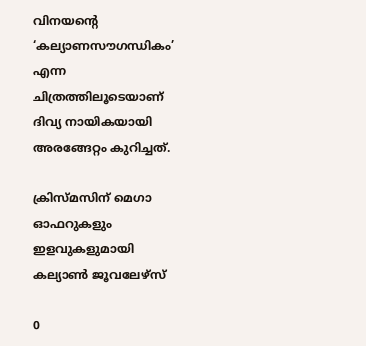വിനയന്റെ ‘കല്യാണസൗഗന്ധികം’ എന്ന ചിത്രത്തിലൂടെയാണ് ദിവ്യ നായികയായി അരങ്ങേറ്റം കുറിച്ചത്.

ക്രിസ്മസിന് മെഗാ ഓഫറുകളും ഇളവുകളുമായി കല്യാണ്‍ ജൂവലേഴ്സ്

0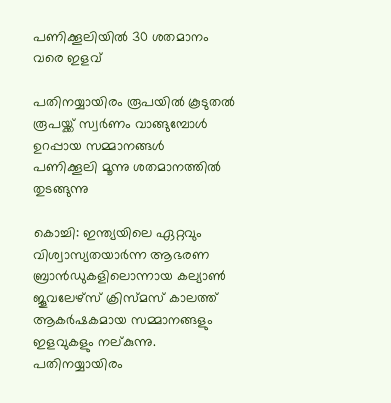പണിക്കൂലിയില്‍ 30 ശതമാനം വരെ ഇളവ്

പതിനയ്യായിരം രൂപയില്‍ കൂടുതല്‍ രൂപയ്ക്ക് സ്വര്‍ണം വാങ്ങുമ്പോള്‍ ഉറപ്പായ സമ്മാനങ്ങള്‍       പണിക്കൂലി മൂന്നു ശതമാനത്തില്‍ തുടങ്ങുന്നു

കൊച്ചി: ഇന്ത്യയിലെ ഏറ്റവും വിശ്വാസ്യതയാര്‍ന്ന ആഭരണ ബ്രാന്‍ഡുകളിലൊന്നായ കല്യാണ്‍ ജൂവലേഴ്സ് ക്രിസ്മസ് കാലത്ത് ആകര്‍ഷകമായ സമ്മാനങ്ങളും ഇളവുകളും നല്കുന്നു. പതിനയ്യായിരം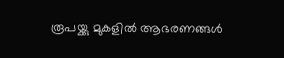രൂപയ്ക്കു മുകളില്‍ ആഭരണങ്ങള്‍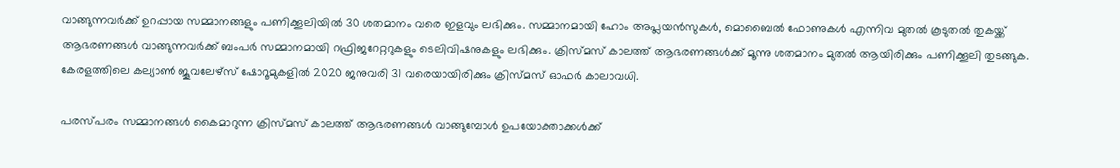വാങ്ങുന്നവര്‍ക്ക് ഉറപ്പായ സമ്മാനങ്ങളും പണിക്കൂലിയില്‍ 30 ശതമാനം വരെ ഇളവും ലഭിക്കും. സമ്മാനമായി ഹോം അപ്ലയന്‍സുകള്‍, മൊബൈല്‍ ഫോണുകള്‍ എന്നിവ മുതല്‍ കൂടുതല്‍ തുകയ്ക്ക് ആഭരണങ്ങള്‍ വാങ്ങുന്നവര്‍ക്ക് ബംപര്‍ സമ്മാനമായി റഫ്രിജറേറ്ററുകളും ടെലിവിഷനുകളും ലഭിക്കും. ക്രിസ്മസ് കാലത്ത് ആഭരണങ്ങള്‍ക്ക് മൂന്നു ശതമാനം മുതല്‍ ആയിരിക്കും പണിക്കൂലി തുടങ്ങുക. കേരളത്തിലെ കല്യാണ്‍ ജൂവലേഴ്സ് ഷോറൂമുകളില്‍ 2020 ജനുവരി 31 വരെയായിരിക്കും ക്രിസ്മസ് ഓഫര്‍ കാലാവധി.

പരസ്പരം സമ്മാനങ്ങള്‍ കൈമാറുന്ന ക്രിസ്മസ് കാലത്ത് ആഭരണങ്ങള്‍ വാങ്ങുമ്പോള്‍ ഉപയോക്താക്കള്‍ക്ക്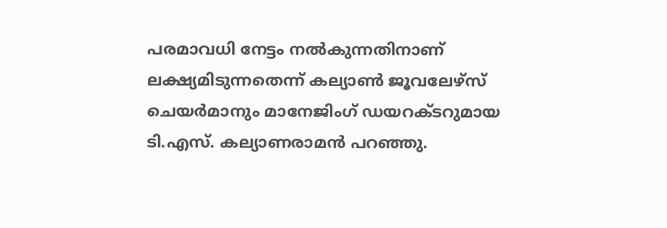പരമാവധി നേട്ടം നല്‍കുന്നതിനാണ് ലക്ഷ്യമിടുന്നതെന്ന് കല്യാണ്‍ ജൂവലേഴ്സ് ചെയര്‍മാനും മാനേജിംഗ് ഡയറക്ടറുമായ ടി.എസ്. കല്യാണരാമന്‍ പറഞ്ഞു.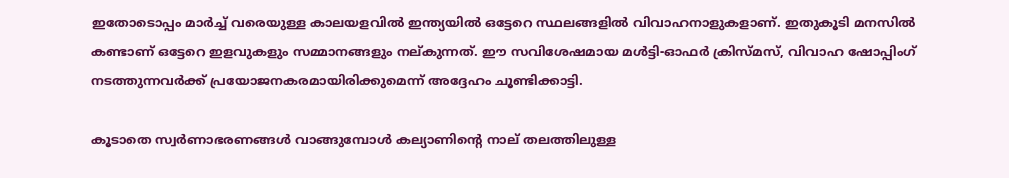ഇതോടൊപ്പം മാര്‍ച്ച് വരെയുള്ള കാലയളവില്‍ ഇന്ത്യയില്‍ ഒട്ടേറെ സ്ഥലങ്ങളില്‍ വിവാഹനാളുകളാണ്. ഇതുകൂടി മനസില്‍ കണ്ടാണ് ഒട്ടേറെ ഇളവുകളും സമ്മാനങ്ങളും നല്കുന്നത്. ഈ സവിശേഷമായ മള്‍ട്ടി-ഓഫര്‍ ക്രിസ്മസ്, വിവാഹ ഷോപ്പിംഗ് നടത്തുന്നവര്‍ക്ക് പ്രയോജനകരമായിരിക്കുമെന്ന് അദ്ദേഹം ചൂണ്ടിക്കാട്ടി.

കൂടാതെ സ്വര്‍ണാഭരണങ്ങള്‍ വാങ്ങുമ്പോള്‍ കല്യാണിന്‍റെ നാല് തലത്തിലുള്ള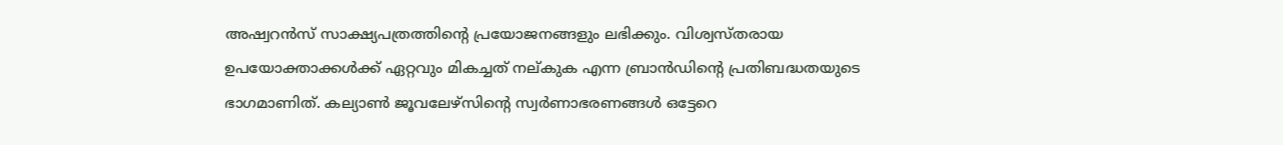അഷ്വറന്‍സ് സാക്ഷ്യപത്രത്തിന്‍റെ പ്രയോജനങ്ങളും ലഭിക്കും. വിശ്വസ്തരായ ഉപയോക്താക്കള്‍ക്ക് ഏറ്റവും മികച്ചത് നല്കുക എന്ന ബ്രാന്‍ഡിന്‍റെ പ്രതിബദ്ധതയുടെ ഭാഗമാണിത്. കല്യാണ്‍ ജൂവലേഴ്സിന്‍റെ സ്വര്‍ണാഭരണങ്ങള്‍ ഒട്ടേറെ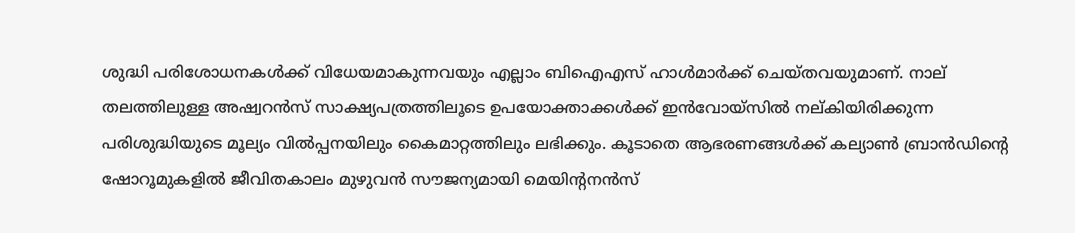ശുദ്ധി പരിശോധനകള്‍ക്ക് വിധേയമാകുന്നവയും എല്ലാം ബിഐഎസ് ഹാള്‍മാര്‍ക്ക് ചെയ്തവയുമാണ്. നാല് തലത്തിലുള്ള അഷ്വറന്‍സ് സാക്ഷ്യപത്രത്തിലൂടെ ഉപയോക്താക്കള്‍ക്ക് ഇന്‍വോയ്സില്‍ നല്കിയിരിക്കുന്ന പരിശുദ്ധിയുടെ മൂല്യം വില്‍പ്പനയിലും കൈമാറ്റത്തിലും ലഭിക്കും. കൂടാതെ ആഭരണങ്ങള്‍ക്ക് കല്യാണ്‍ ബ്രാന്‍ഡിന്‍റെ ഷോറൂമുകളില്‍ ജീവിതകാലം മുഴുവന്‍ സൗജന്യമായി മെയിന്‍റനന്‍സ്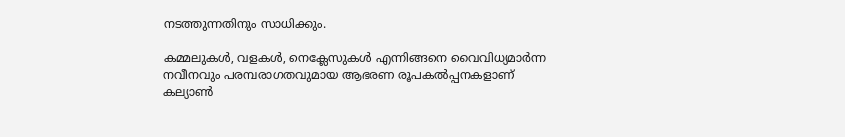നടത്തുന്നതിനും സാധിക്കും.

കമ്മലുകള്‍, വളകള്‍, നെക്ലേസുകള്‍ എന്നിങ്ങനെ വൈവിധ്യമാര്‍ന്ന നവീനവും പരമ്പരാഗതവുമായ ആഭരണ രൂപകല്‍പ്പനകളാണ് കല്യാണ്‍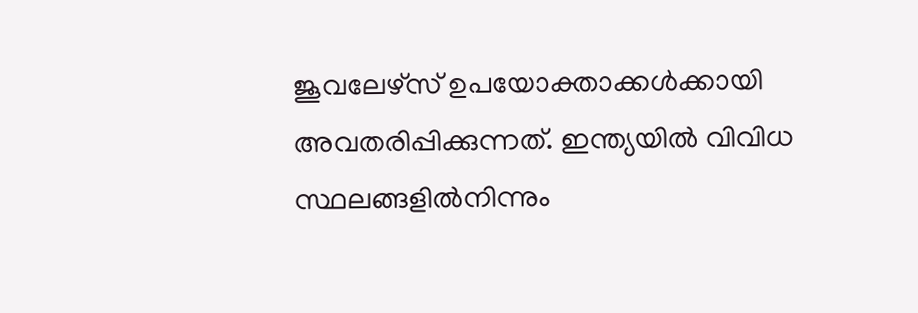ജൂവലേഴ്സ് ഉപയോക്താക്കള്‍ക്കായി അവതരിപ്പിക്കുന്നത്. ഇന്ത്യയില്‍ വിവിധ സ്ഥലങ്ങളില്‍നിന്നും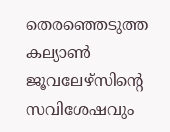തെരഞ്ഞെടുത്ത കല്യാണ്‍ ജൂവലേഴ്സിന്‍റെ സവിശേഷവും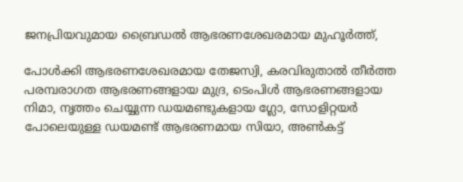ജനപ്രിയവുമായ ബ്രൈഡല്‍ ആഭരണശേഖരമായ മുഹൂര്‍ത്ത്,

പോള്‍ക്കി ആഭരണശേഖരമായ തേജസ്വി, കരവിരുതാല്‍ തീര്‍ത്ത പരമ്പരാഗത ആഭരണങ്ങളായ മുദ്ര, ടെംപിള്‍ ആഭരണങ്ങളായ നിമാ, നൃത്തം ചെയ്യുന്ന ഡയമണ്ടുകളായ ഗ്ലോ, സോളിറ്റയര്‍ പോലെയുള്ള ഡയമണ്ട് ആഭരണമായ സിയാ, അണ്‍കട്ട്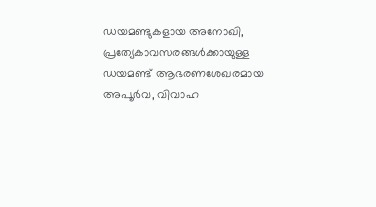ഡയമണ്ടുകളായ അനോഖി, പ്രത്യേകാവസരങ്ങള്‍ക്കായുള്ള ഡയമണ്ട് ആഭരണശേഖരമായ അപൂര്‍വ, വിവാഹ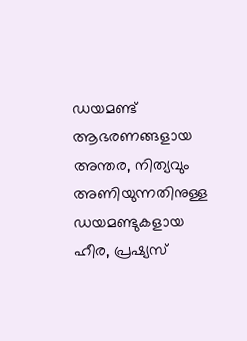ഡയമണ്ട് ആഭരണങ്ങളായ അന്തര, നിത്യവും അണിയുന്നതിനുള്ള ഡയമണ്ടുകളായ ഹീര, പ്രഷ്യസ്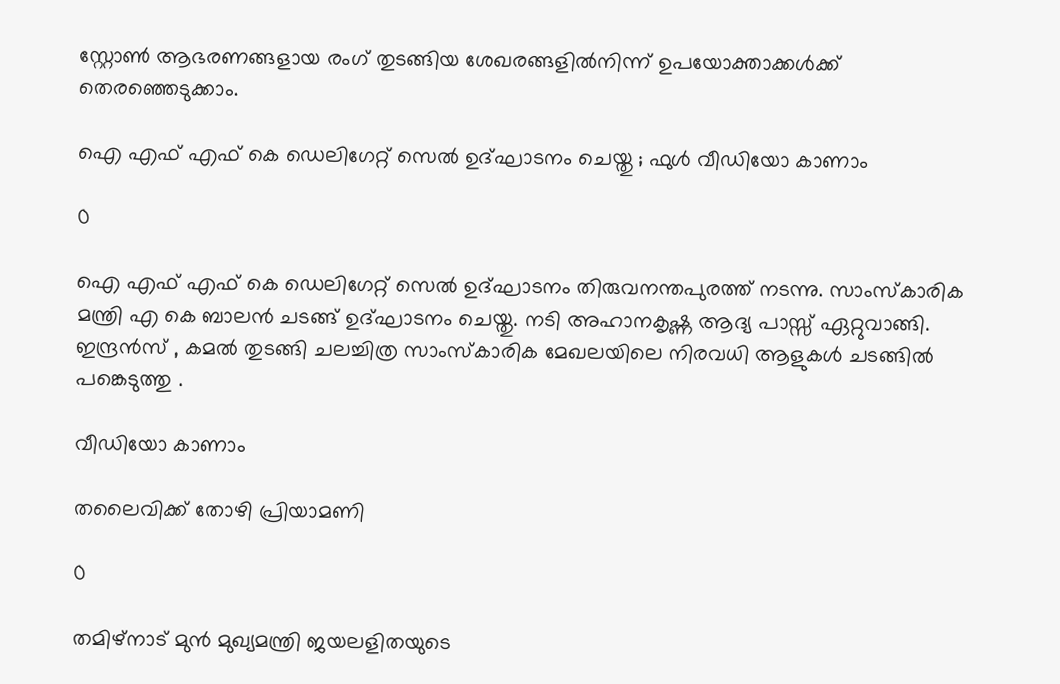സ്റ്റോണ്‍ ആഭരണങ്ങളായ രംഗ് തുടങ്ങിയ ശേഖരങ്ങളില്‍നിന്ന് ഉപയോക്താക്കള്‍ക്ക് തെരഞ്ഞെടുക്കാം.

ഐ എഫ് എഫ് കെ ഡെലിഗേറ്റ് സെൽ ഉദ്‌ഘാടനം ചെയ്തു ; ഫുൾ വീഡിയോ കാണാം

0

ഐ എഫ് എഫ് കെ ഡെലിഗേറ്റ് സെൽ ഉദ്‌ഘാടനം തിരുവനന്തപുരത്ത് നടന്നു. സാംസ്കാരിക മന്ത്രി എ കെ ബാലൻ ചടങ്ങ് ഉദ്‌ഘാടനം ചെയ്തു. നടി അഹാനകൃഷ്ണ ആദ്യ പാസ്സ് ഏറ്റുവാങ്ങി. ഇന്ദ്രൻസ് , കമൽ തുടങ്ങി ചലച്ചിത്ര സാംസ്കാരിക മേഖലയിലെ നിരവധി ആളുകൾ ചടങ്ങിൽ പങ്കെടുത്തു .

വീഡിയോ കാണാം

തലൈവിക്ക് തോഴി പ്രിയാമണി

0

തമിഴ്നാട് മുന്‍ മുഖ്യമന്ത്രി ജയലളിതയുടെ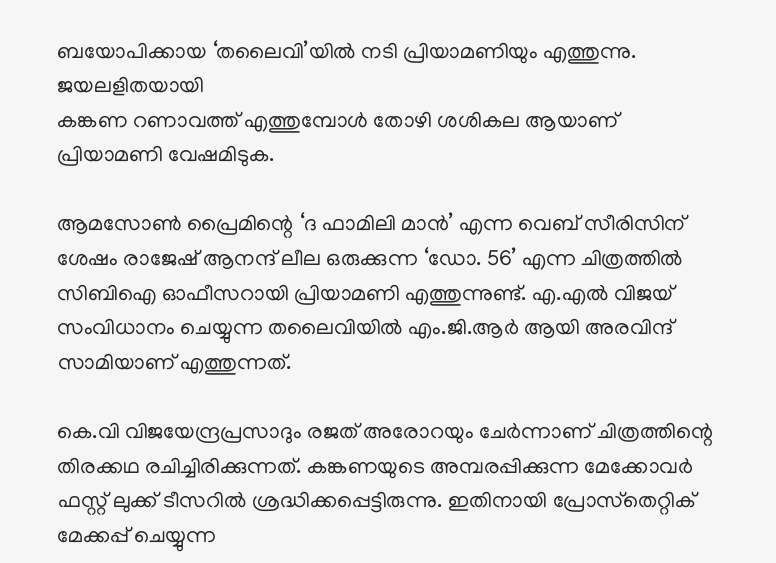ബയോപിക്കായ ‘തലൈവി’യില്‍ നടി പ്രിയാമണിയും എത്തുന്നു.  ജയലളിതയായി
കങ്കണ റണാവത്ത് എത്തുമ്പോള്‍ തോഴി ശശികല ആയാണ് പ്രിയാമണി വേഷമിടുക.

ആമസോണ്‍ പ്രൈമിന്റെ ‘ദ ഫാമിലി മാന്‍’ എന്ന വെബ് സീരിസിന് ശേഷം രാജേഷ് ആനന്ദ് ലീല ഒരുക്കുന്ന ‘ഡോ. 56’ എന്ന ചിത്രത്തില്‍ സിബിഐ ഓഫീസറായി പ്രിയാമണി എത്തുന്നുണ്ട്. എ.എല്‍ വിജയ് സംവിധാനം ചെയ്യുന്ന തലൈവിയില്‍ എം.ജി.ആര്‍ ആയി അരവിന്ദ് സാമിയാണ് എത്തുന്നത്.

കെ.വി വിജയേന്ദ്രപ്രസാദും രജത് അരോറയും ചേര്‍ന്നാണ് ചിത്രത്തിന്റെ തിരക്കഥ രചിച്ചിരിക്കുന്നത്. കങ്കണയുടെ അമ്പരപ്പിക്കുന്ന മേക്കോവര്‍ ഫസ്റ്റ് ലുക്ക് ടീസറില്‍ ശ്രദ്ധിക്കപ്പെട്ടിരുന്നു. ഇതിനായി പ്രോസ്‌തെറ്റിക് മേക്കപ്പ് ചെയ്യുന്ന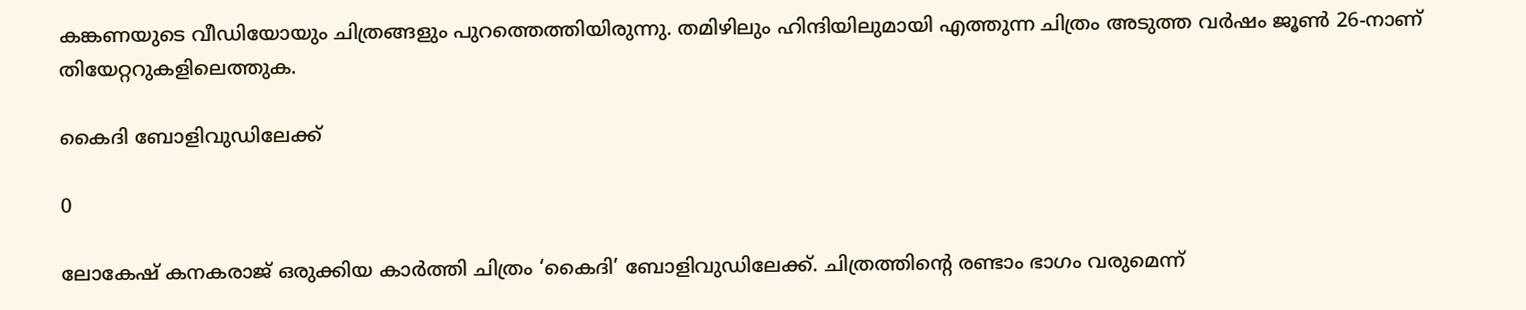കങ്കണയുടെ വീഡിയോയും ചിത്രങ്ങളും പുറത്തെത്തിയിരുന്നു. തമിഴിലും ഹിന്ദിയിലുമായി എത്തുന്ന ചിത്രം അടുത്ത വര്‍ഷം ജൂണ്‍ 26-നാണ് തിയേറ്ററുകളിലെത്തുക.

കൈദി ബോളിവുഡിലേക്ക്

0

ലോകേഷ് കനകരാജ് ഒരുക്കിയ കാര്‍ത്തി ചിത്രം ‘കൈദി’ ബോളിവുഡിലേക്ക്. ചിത്രത്തിന്റെ രണ്ടാം ഭാഗം വരുമെന്ന്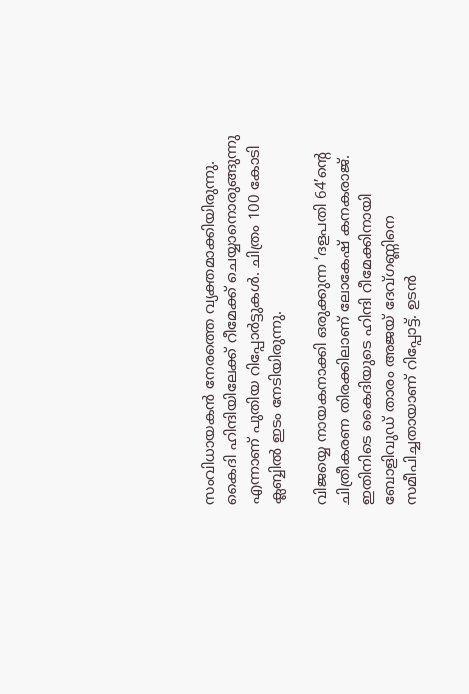സംവിധായകന്‍ നേരത്തെ വ്യക്തമാക്കിയിരുന്നു. കൈദി ഹിന്ദിയിലേക്ക് റീമേക്ക് ചെയ്യാനൊരുങ്ങുന്നു എന്നാണ് പുതിയ റിപ്പോര്‍ട്ടുകള്‍. ചിത്രം 100 കോടി ക്ലബ്ബില്‍ ഇടം നേടിയിരുന്നു.

വിജയ്യെ നായകനാക്കി ഒരുക്കുന്ന ‘ദളപതി 64’ന്റെ ചിത്രീകരണ തിരക്കിലാണ് ലോകേഷ് കനകരാജ്. ഇതിനിടെ കൈദിയുടെ ഹിന്ദി റീമേക്കിനായി ബോളിവുഡ് താരം അജയ് ദേവ്ഗണ്ണിനെ സമീപിച്ചതായാണ് റിപ്പോട്ട്. ഉടന്‍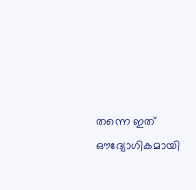തന്നെ ഇത് ഔദ്യോഗികമായി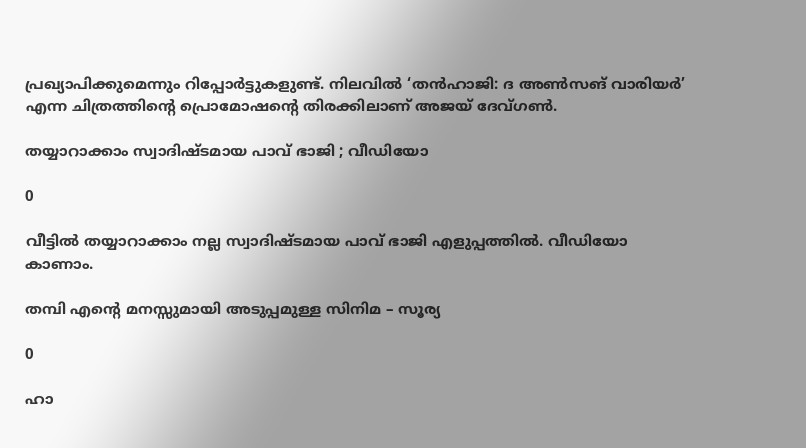പ്രഖ്യാപിക്കുമെന്നും റിപ്പോര്‍ട്ടുകളുണ്ട്. നിലവില്‍ ‘തന്‍ഹാജി: ദ അണ്‍സങ് വാരിയര്‍’ എന്ന ചിത്രത്തിന്റെ പ്രൊമോഷന്റെ തിരക്കിലാണ് അജയ് ദേവ്ഗണ്‍.

തയ്യാറാക്കാം സ്വാദിഷ്ടമായ പാവ് ഭാജി ; വീഡിയോ

0

വീട്ടിൽ തയ്യാറാക്കാം നല്ല സ്വാദിഷ്ടമായ പാവ് ഭാജി എളുപ്പത്തിൽ. വീഡിയോ കാണാം.

തമ്പി എന്റെ മനസ്സുമായി അടുപ്പമുള്ള സിനിമ – സൂര്യ

0

ഹാ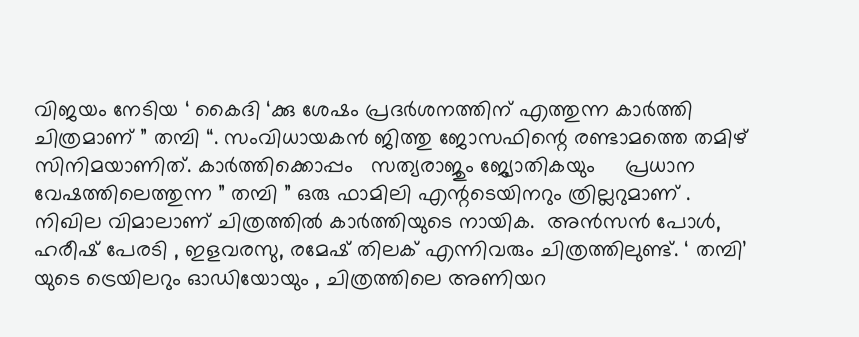വിജയം നേടിയ ‘ കൈദി ‘ക്കു ശേഷം പ്രദർശനത്തിന് എത്തുന്ന കാർത്തി ചിത്രമാണ് ” തമ്പി “. സംവിധായകൻ ജിത്തു ജോസഫിന്റെ രണ്ടാമത്തെ തമിഴ് സിനിമയാണിത്. കാർത്തിക്കൊപ്പം   സത്യരാജും ജ്യോതികയും     പ്രധാന വേഷത്തിലെത്തുന്ന ” തമ്പി ” ഒരു ഫാമിലി എന്റടെയിനറും ത്രില്ലറുമാണ് .  നിഖില വിമാലാണ് ചിത്രത്തിൽ കാർത്തിയുടെ നായിക.  അൻസൻ പോൾ, ഹരീഷ് പേരടി , ഇളവരസു, രമേഷ് തിലക് എന്നിവരും ചിത്രത്തിലുണ്ട്. ‘ തമ്പി’ യുടെ ട്രെയിലറും ഓഡിയോയും , ചിത്രത്തിലെ അണിയറ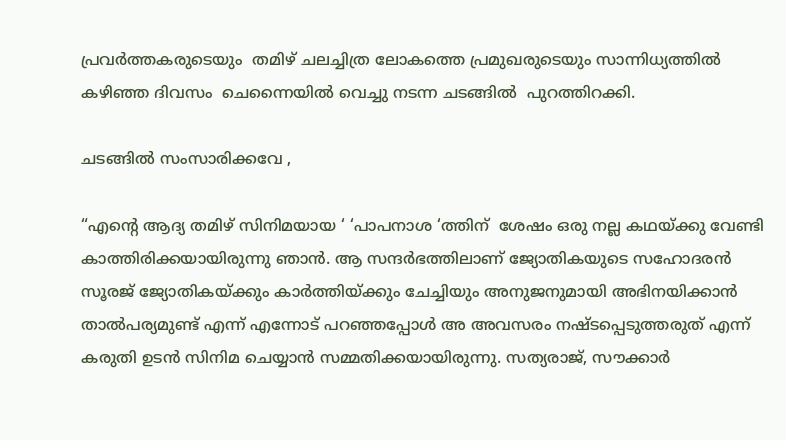പ്രവർത്തകരുടെയും  തമിഴ് ചലച്ചിത്ര ലോകത്തെ പ്രമുഖരുടെയും സാന്നിധ്യത്തിൽ കഴിഞ്ഞ ദിവസം  ചെന്നൈയിൽ വെച്ചു നടന്ന ചടങ്ങിൽ  പുറത്തിറക്കി.

ചടങ്ങിൽ സംസാരിക്കവേ ,

“എന്റെ ആദ്യ തമിഴ് സിനിമയായ ‘ ‘പാപനാശ ‘ത്തിന്  ശേഷം ഒരു നല്ല കഥയ്‌ക്കു വേണ്ടി കാത്തിരിക്കയായിരുന്നു ഞാൻ. ആ സന്ദർഭത്തിലാണ്‌ ജ്യോതികയുടെ സഹോദരൻ സൂരജ് ജ്യോതികയ്‌ക്കും കാർത്തിയ്‌ക്കും ചേച്ചിയും അനുജനുമായി അഭിനയിക്കാൻ താൽപര്യമുണ്ട് എന്ന് എന്നോട് പറഞ്ഞപ്പോൾ അ അവസരം നഷ്ടപ്പെടുത്തരുത് എന്ന് കരുതി ഉടൻ സിനിമ ചെയ്യാൻ സമ്മതിക്കയായിരുന്നു. സത്യരാജ്, സൗക്കാർ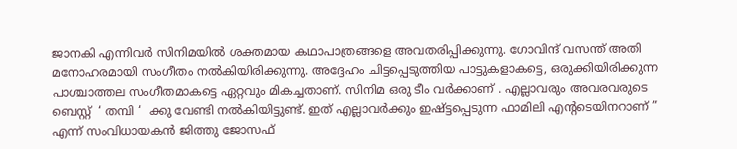ജാനകി എന്നിവർ സിനിമയിൽ ശക്തമായ കഥാപാത്രങ്ങളെ അവതരിപ്പിക്കുന്നു. ഗോവിന്ദ് വസന്ത് അതി മനോഹരമായി സംഗീതം നൽകിയിരിക്കുന്നു. അദ്ദേഹം ചിട്ടപ്പെടുത്തിയ പാട്ടുകളാകട്ടെ, ഒരുക്കിയിരിക്കുന്ന പാശ്ചാത്തല സംഗീതമാകട്ടെ ഏറ്റവും മികച്ചതാണ്. സിനിമ ഒരു ടീം വർക്കാണ് . എല്ലാവരും അവരവരുടെ ബെസ്റ്റ്  ‘ തമ്പി ‘  ക്കു വേണ്ടി നൽകിയിട്ടുണ്ട്. ഇത് എല്ലാവർക്കും ഇഷ്ട്ടപ്പെടുന്ന ഫാമിലി എന്റടെയിനറാണ് ” എന്ന് സംവിധായകൻ ജിത്തു ജോസഫ്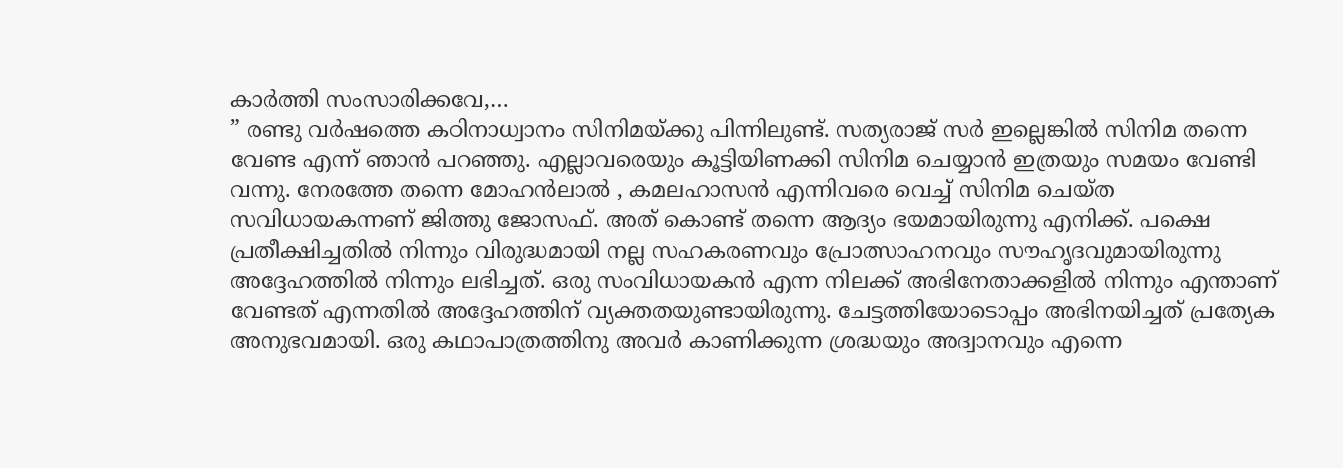കാർത്തി സംസാരിക്കവേ,…
” രണ്ടു വർഷത്തെ കഠിനാധ്വാനം സിനിമയ്ക്കു പിന്നിലുണ്ട്. സത്യരാജ് സർ ഇല്ലെങ്കിൽ സിനിമ തന്നെ വേണ്ട എന്ന് ഞാൻ പറഞ്ഞു. എല്ലാവരെയും കൂട്ടിയിണക്കി സിനിമ ചെയ്യാൻ ഇത്രയും സമയം വേണ്ടി വന്നു. നേരത്തേ തന്നെ മോഹൻലാൽ , കമലഹാസൻ എന്നിവരെ വെച്ച് സിനിമ ചെയ്ത സവിധായകന്നണ് ജിത്തു ജോസഫ്. അത് കൊണ്ട് തന്നെ ആദ്യം ഭയമായിരുന്നു എനിക്ക്. പക്ഷെ പ്രതീക്ഷിച്ചതിൽ നിന്നും വിരുദ്ധമായി നല്ല സഹകരണവും പ്രോത്സാഹനവും സൗഹൃദവുമായിരുന്നു അദ്ദേഹത്തിൽ നിന്നും ലഭിച്ചത്. ഒരു സംവിധായകൻ എന്ന നിലക്ക് അഭിനേതാക്കളിൽ നിന്നും എന്താണ് വേണ്ടത് എന്നതിൽ അദ്ദേഹത്തിന് വ്യക്തതയുണ്ടായിരുന്നു. ചേട്ടത്തിയോടൊപ്പം അഭിനയിച്ചത് പ്രത്യേക അനുഭവമായി. ഒരു കഥാപാത്രത്തിനു അവർ കാണിക്കുന്ന ശ്രദ്ധയും അദ്വാനവും എന്നെ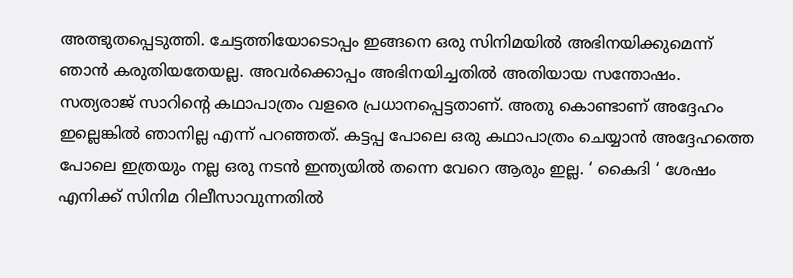അത്ഭുതപ്പെടുത്തി. ചേട്ടത്തിയോടൊപ്പം ഇങ്ങനെ ഒരു സിനിമയിൽ അഭിനയിക്കുമെന്ന് ഞാൻ കരുതിയതേയല്ല. അവർക്കൊപ്പം അഭിനയിച്ചതിൽ അതിയായ സന്തോഷം. സത്യരാജ് സാറിന്റെ കഥാപാത്രം വളരെ പ്രധാനപ്പെട്ടതാണ്. അതു കൊണ്ടാണ് അദ്ദേഹം ഇല്ലെങ്കിൽ ഞാനില്ല എന്ന് പറഞ്ഞത്. കട്ടപ്പ പോലെ ഒരു കഥാപാത്രം ചെയ്യാൻ അദ്ദേഹത്തെ പോലെ ഇത്രയും നല്ല ഒരു നടൻ ഇന്ത്യയിൽ തന്നെ വേറെ ആരും ഇല്ല. ‘ കൈദി ‘ ശേഷം എനിക്ക് സിനിമ റിലീസാവുന്നതിൽ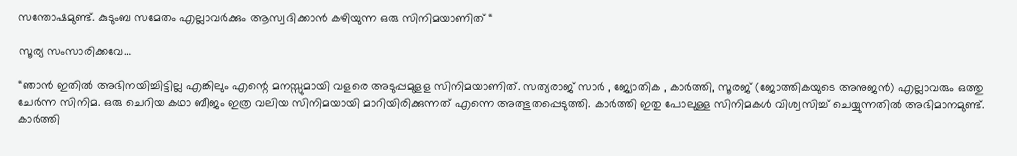സന്തോഷമുണ്ട്. കുടുംബ സമേതം എല്ലാവർക്കും ആസ്വദിക്കാൻ കഴിയുന്ന ഒരു സിനിമയാണിത് “

സൂര്യ സംസാരിക്കവേ…

“ഞാൻ ഇതിൽ അഭിനയിച്ചിട്ടില്ല എങ്കിലും എന്റെ മനസ്സുമായി വളരെ അടുപ്പമുളള സിനിമയാണിത്. സത്യരാജ് സാർ , ജ്യോതിക , കാർത്തി, സൂരജ് (ജോത്തികയുടെ അനുജൻ) എല്ലാവരും ഒത്തു ചേർന്ന സിനിമ. ഒരു ചെറിയ കഥാ ബീജം ഇത്ര വലിയ സിനിമയായി മാറിയിരിക്കുന്നത് എന്നെ അത്ഭുതപ്പെടുത്തി. കാർത്തി ഇതു പോലുള്ള സിനിമകൾ വിശ്വസിച്ച് ചെയ്യുന്നതിൽ അഭിമാനമുണ്ട്. കാർത്തി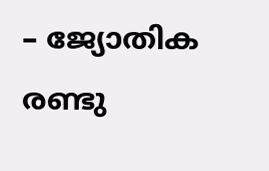– ജ്യോതിക രണ്ടു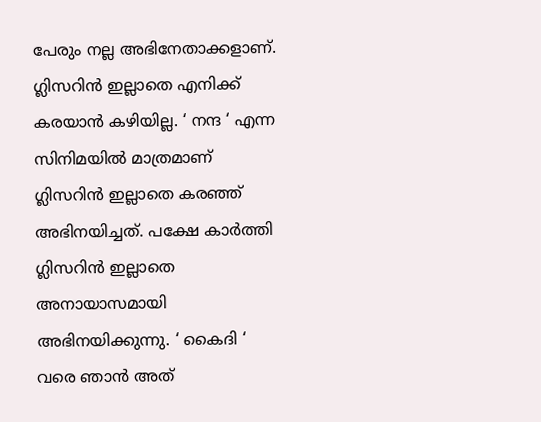പേരും നല്ല അഭിനേതാക്കളാണ്. ഗ്ലിസറിൻ ഇല്ലാതെ എനിക്ക് കരയാൻ കഴിയില്ല. ‘ നന്ദ ‘ എന്ന സിനിമയിൽ മാത്രമാണ്  ഗ്ലിസറിൻ ഇല്ലാതെ കരഞ്ഞ് അഭിനയിച്ചത്. പക്ഷേ കാർത്തി ഗ്ലിസറിൻ ഇല്ലാതെ അനായാസമായി അഭിനയിക്കുന്നു. ‘ കൈദി ‘ വരെ ഞാൻ അത്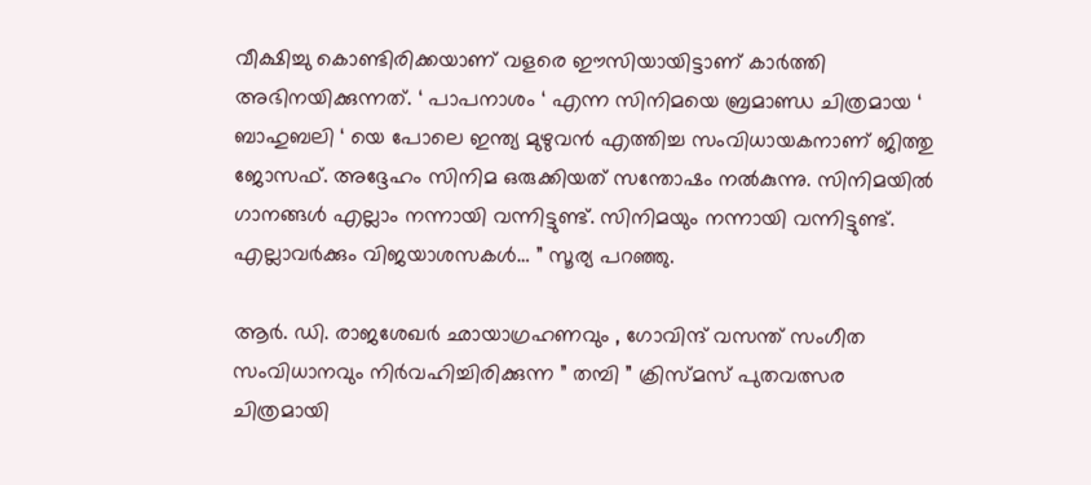വീക്ഷിച്ചു കൊണ്ടിരിക്കയാണ് വളരെ ഈസിയായിട്ടാണ്‌ കാർത്തി അഭിനയിക്കുന്നത്. ‘ പാപനാശം ‘ എന്ന സിനിമയെ ബ്രമാണ്ഡ ചിത്രമായ ‘  ബാഹുബലി ‘ യെ പോലെ ഇന്ത്യ മുഴുവൻ എത്തിച്ച സംവിധായകനാണ് ജിത്തു ജോസഫ്. അദ്ദേഹം സിനിമ ഒരുക്കിയത് സന്തോഷം നൽകുന്നു. സിനിമയിൽ ഗാനങ്ങൾ എല്ലാം നന്നായി വന്നിട്ടുണ്ട്. സിനിമയും നന്നായി വന്നിട്ടുണ്ട്. എല്ലാവർക്കും വിജയാശസകൾ… ” സൂര്യ പറഞ്ഞു.

ആർ. ഡി. രാജശേഖർ ഛായാഗ്രഹണവും , ഗോവിന്ദ് വസന്ത് സംഗീത സംവിധാനവും നിർവഹിച്ചിരിക്കുന്ന ” തമ്പി ” ക്രിസ്മസ് പുതവത്സര ചിത്രമായി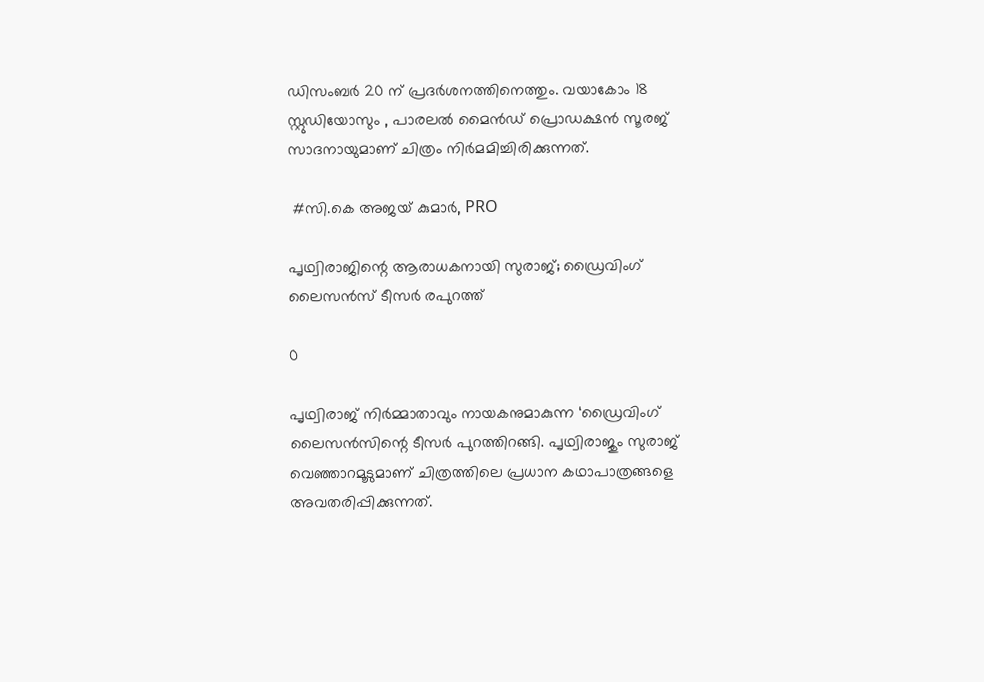ഡിസംബർ 20 ന് പ്രദർശനത്തിനെത്തും. വയാകോം 18 സ്റ്റുഡിയോസും , പാരലൽ മൈൻഡ് പ്രൊഡക്ഷൻ സൂരജ് സാദനായുമാണ്‌ ചിത്രം നിർമമിച്ചിരിക്കുന്നത്.

 #സി.കെ അജയ് കുമാർ, PRO

പൃഥ്വിരാജിന്റെ ആരാധകനായി സുരാജ്; ഡ്രൈവിംഗ് ലൈസന്‍സ് ടീസര്‍ രപുറത്ത്

0

പൃഥ്വിരാജ് നിര്‍മ്മാതാവും നായകനുമാകുന്ന ‘ഡ്രൈവിംഗ് ലൈസന്‍സിന്റെ ടീസര്‍ പുറത്തിറങ്ങി. പൃഥ്വിരാജും സുരാജ് വെഞ്ഞാറമൂടുമാണ് ചിത്രത്തിലെ പ്രധാന കഥാപാത്രങ്ങളെ അവതരിപ്പിക്കുന്നത്.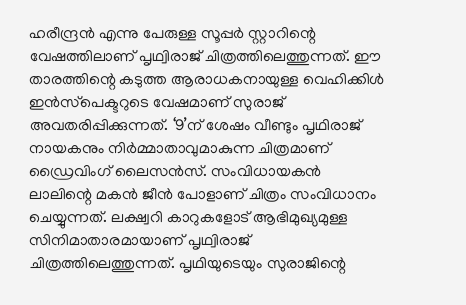ഹരീന്ദ്രന്‍ എന്നു പേരുള്ള സൂപ്പര്‍ സ്റ്റാറിന്റെ വേഷത്തിലാണ് പൃഥ്വിരാജ് ചിത്രത്തിലെത്തുന്നത്. ഈ താരത്തിന്റെ കടുത്ത ആരാധകനായുള്ള വെഹിക്കിള്‍ ഇന്‍സ്‌പെക്ടറുടെ വേഷമാണ് സുരാജ് അവതരിപ്പിക്കുന്നത്. ‘9’ന് ശേഷം വീണ്ടും പൃഥിരാജ് നായകനും നിര്‍മ്മാതാവുമാകുന്ന ചിത്രമാണ് ഡ്രൈവിംഗ് ലൈസന്‍സ്. സംവിധായകന്‍ ലാലിന്റെ മകന്‍ ജീന്‍ പോളാണ് ചിത്രം സംവിധാനം ചെയ്യുന്നത്. ലക്ഷ്വറി കാറുകളോട് ആഭിമുഖ്യമുള്ള സിനിമാതാരമായാണ് പൃഥ്വിരാജ് ചിത്രത്തിലെത്തുന്നത്. പൃഥിയുടെയും സുരാജിന്റെ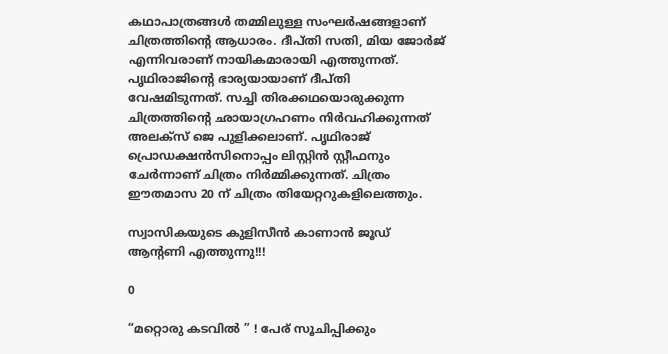കഥാപാത്രങ്ങള്‍ തമ്മിലുള്ള സംഘര്‍ഷങ്ങളാണ് ചിത്രത്തിന്റെ ആധാരം. ദീപ്തി സതി, മിയ ജോര്‍ജ് എന്നിവരാണ് നായികമാരായി എത്തുന്നത്. പൃഥിരാജിന്റെ ഭാര്യയായാണ് ദീപ്തി വേഷമിടുന്നത്. സച്ചി തിരക്കഥയൊരുക്കുന്ന ചിത്രത്തിന്റെ ഛായാഗ്രഹണം നിര്‍വഹിക്കുന്നത് അലക്‌സ് ജെ പുളിക്കലാണ്. പൃഥിരാജ് പ്രൊഡക്ഷന്‍സിനൊപ്പം ലിസ്റ്റിന്‍ സ്റ്റീഫനും ചേര്‍ന്നാണ് ചിത്രം നിര്‍മ്മിക്കുന്നത്. ചിത്രം ഈതമാസ 20 ന് ചിത്രം തിയേറ്ററുകളിലെത്തും.

സ്വാസികയുടെ കുളിസീൻ കാണാൻ ജൂഡ് ആന്റണി എത്തുന്നു!!!

0

“മറ്റൊരു കടവിൽ ” ! പേര് സൂചിപ്പിക്കും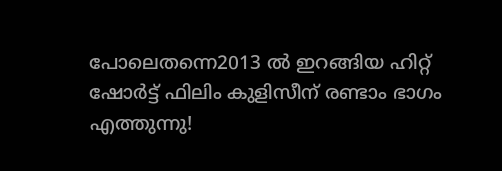പോലെതന്നെ2013 ൽ ഇറങ്ങിയ ഹിറ്റ് ഷോർട്ട് ഫിലിം കുളിസീന് രണ്ടാം ഭാഗം എത്തുന്നു!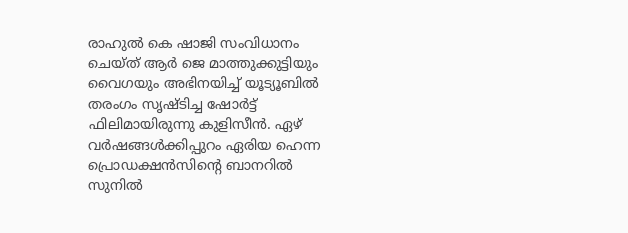രാഹുൽ കെ ഷാജി സംവിധാനം ചെയ്ത് ആർ ജെ മാത്തുക്കുട്ടിയും വൈഗയും അഭിനയിച്ച് യൂട്യൂബിൽ തരംഗം സൃഷ്ടിച്ച ഷോർട്ട് ഫിലിമായിരുന്നു കുളിസീൻ. ഏഴ് വർഷങ്ങൾക്കിപ്പുറം ഏരിയ ഹെന്ന പ്രൊഡക്ഷൻസിന്റെ ബാനറിൽ സുനിൽ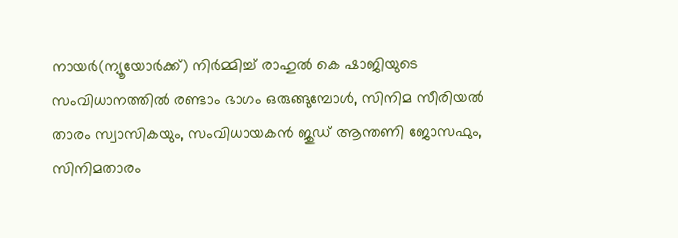നായർ(ന്യൂയോർക്ക്) നിർമ്മിച്ച് രാഹുൽ കെ ഷാജിയുടെ സംവിധാനത്തിൽ രണ്ടാം ഭാഗം ഒരുങ്ങുമ്പോൾ, സിനിമ സീരിയൽ താരം സ്വാസികയും, സംവിധായകൻ ജുഡ് ആന്തണി ജോസഫും, സിനിമതാരം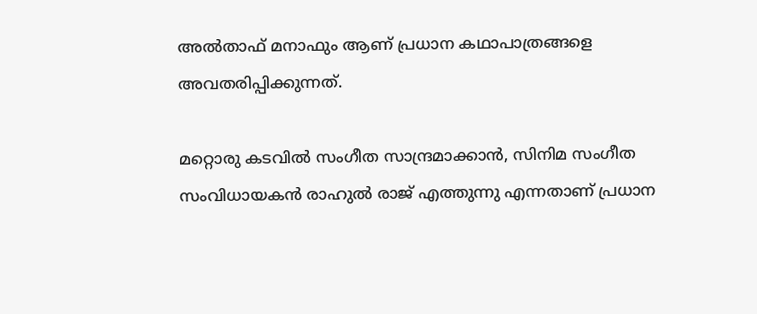അൽതാഫ് മനാഫും ആണ് പ്രധാന കഥാപാത്രങ്ങളെ അവതരിപ്പിക്കുന്നത്.

മറ്റൊരു കടവിൽ സംഗീത സാന്ദ്രമാക്കാൻ, സിനിമ സംഗീത സംവിധായകൻ രാഹുൽ രാജ് എത്തുന്നു എന്നതാണ് പ്രധാന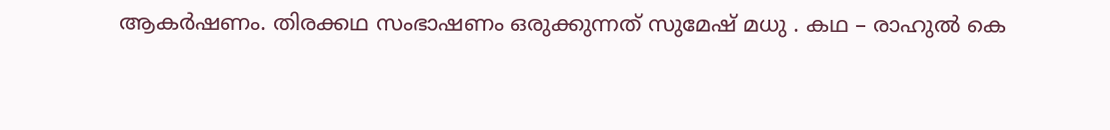ആകർഷണം. തിരക്കഥ സംഭാഷണം ഒരുക്കുന്നത് സുമേഷ് മധു . കഥ – രാഹുൽ കെ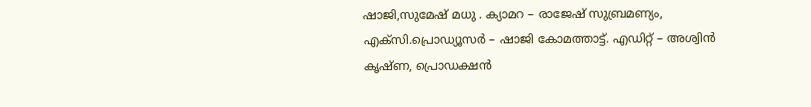ഷാജി,സുമേഷ് മധു . ക്യാമറ – രാജേഷ് സുബ്രമണ്യം, എക്സി.പ്രൊഡ്യൂസർ – ഷാജി കോമത്താട്ട്. എഡിറ്റ് – അശ്വിൻ കൃഷ്ണ, പ്രൊഡക്ഷൻ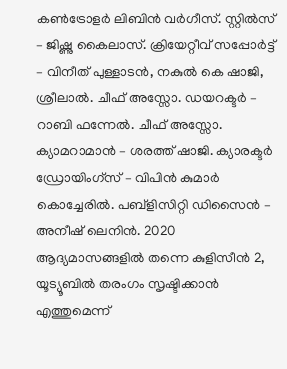കൺട്രോളർ ലിബിൻ വർഗീസ്. സ്റ്റിൽസ് – ജിഷ്ണു കൈലാസ്. ക്രിയേറ്റീവ് സപ്പോർട്ട് – വിനീത് പുള്ളാടൻ, നകുൽ കെ ഷാജി, ശ്രീലാൽ. ചീഫ് അസ്സോ. ഡയറക്ടർ – റാബി ഫന്നേൽ. ചീഫ് അസ്സോ. ക്യാമറാമാൻ – ശരത്ത് ഷാജി. ക്യാരക്ടർ ഡ്രോയിംഗ്സ് – വിപിൻ കുമാർ കൊച്ചേരിൽ. പബ്ളിസിറ്റി ഡിസൈൻ – അനീഷ് ലെനിൻ. 2020 ആദ്യമാസങ്ങളിൽ തന്നെ കുളിസീൻ 2, യൂട്യൂബിൽ തരംഗം സൃഷ്ടിക്കാൻ എത്തുമെന്ന്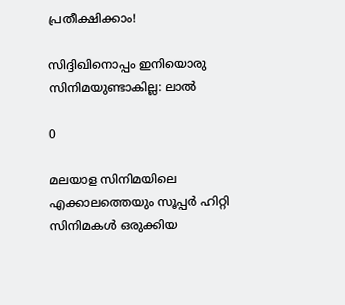പ്രതീക്ഷിക്കാം!

സിദ്ദിഖിനൊപ്പം ഇനിയൊരു സിനിമയുണ്ടാകില്ല: ലാല്‍

0

മലയാള സിനിമയിലെ എക്കാലത്തെയും സൂപ്പര്‍ ഹിറ്റി സിനിമകള്‍ ഒരുക്കിയ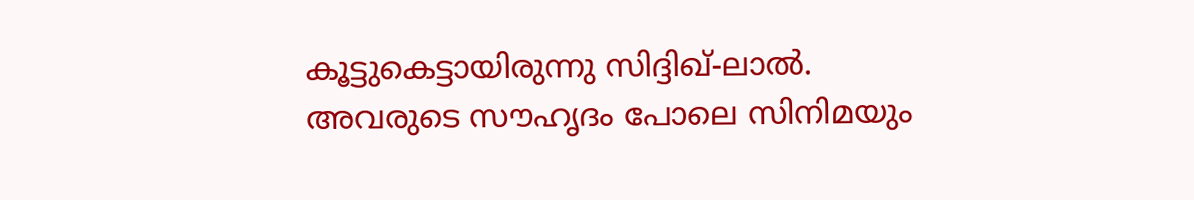കൂട്ടുകെട്ടായിരുന്നു സിദ്ദിഖ്-ലാല്‍. അവരുടെ സൗഹൃദം പോലെ സിനിമയും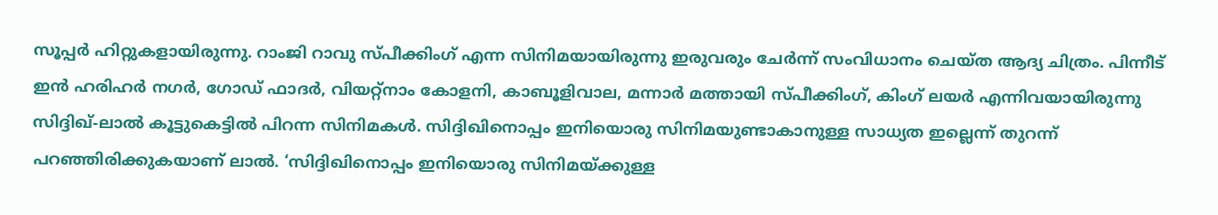സൂപ്പര്‍ ഹിറ്റുകളായിരുന്നു. റാംജി റാവു സ്പീക്കിംഗ് എന്ന സിനിമയായിരുന്നു ഇരുവരും ചേര്‍ന്ന് സംവിധാനം ചെയ്ത ആദ്യ ചിത്രം. പിന്നീട് ഇന്‍ ഹരിഹര്‍ നഗര്‍, ഗോഡ് ഫാദര്‍, വിയറ്റ്‌നാം കോളനി, കാബൂളിവാല, മന്നാര്‍ മത്തായി സ്പീക്കിംഗ്, കിംഗ് ലയര്‍ എന്നിവയായിരുന്നു സിദ്ദിഖ്-ലാല്‍ കൂട്ടുകെട്ടില്‍ പിറന്ന സിനിമകള്‍. സിദ്ദിഖിനൊപ്പം ഇനിയൊരു സിനിമയുണ്ടാകാനുള്ള സാധ്യത ഇല്ലെന്ന് തുറന്ന് പറഞ്ഞിരിക്കുകയാണ് ലാല്‍. ‘സിദ്ദിഖിനൊപ്പം ഇനിയൊരു സിനിമയ്ക്കുള്ള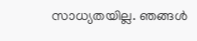സാധ്യതയില്ല. ഞങ്ങള്‍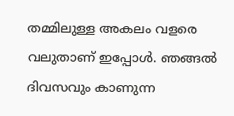തമ്മിലുള്ള അകലം വളരെ വലുതാണ് ഇപ്പോള്‍. ഞങ്ങല്‍ ദിവസവും കാണുന്ന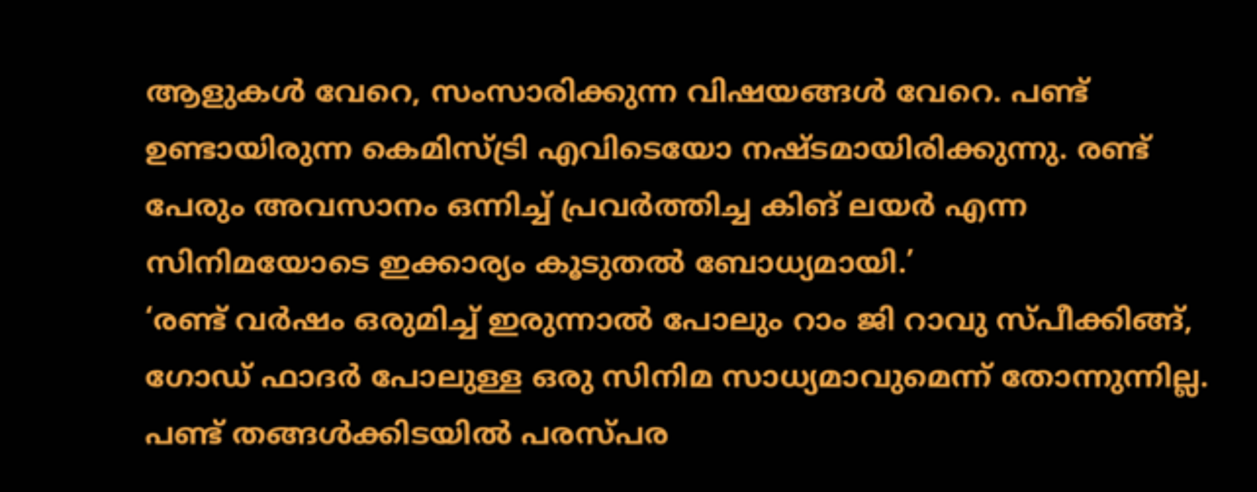ആളുകള്‍ വേറെ, സംസാരിക്കുന്ന വിഷയങ്ങള്‍ വേറെ. പണ്ട് ഉണ്ടായിരുന്ന കെമിസ്ട്രി എവിടെയോ നഷ്ടമായിരിക്കുന്നു. രണ്ട് പേരും അവസാനം ഒന്നിച്ച് പ്രവര്‍ത്തിച്ച കിങ് ലയര്‍ എന്ന സിനിമയോടെ ഇക്കാര്യം കൂടുതല്‍ ബോധ്യമായി.’
‘രണ്ട് വര്‍ഷം ഒരുമിച്ച് ഇരുന്നാല്‍ പോലും റാം ജി റാവു സ്പീക്കിങ്ങ്, ഗോഡ് ഫാദര്‍ പോലുള്ള ഒരു സിനിമ സാധ്യമാവുമെന്ന് തോന്നുന്നില്ല. പണ്ട് തങ്ങള്‍ക്കിടയില്‍ പരസ്പര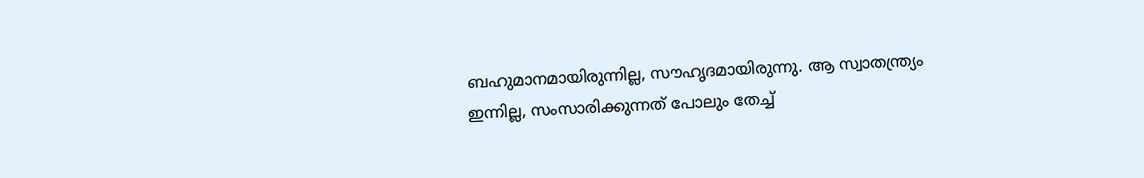ബഹുമാനമായിരുന്നില്ല, സൗഹൃദമായിരുന്നു. ആ സ്വാതന്ത്ര്യം ഇന്നില്ല, സംസാരിക്കുന്നത് പോലും തേച്ച്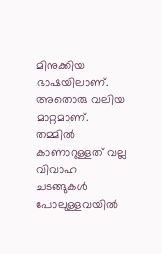മിനുക്കിയ ഭാഷയിലാണ്. അതൊരു വലിയ മാറ്റമാണ്. തമ്മില്‍ കാണാറുള്ളത് വല്ല വിവാഹ ചടങ്ങുകള്‍ പോലുള്ളവയില്‍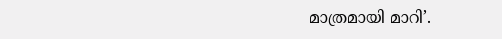മാത്രമായി മാറി’.